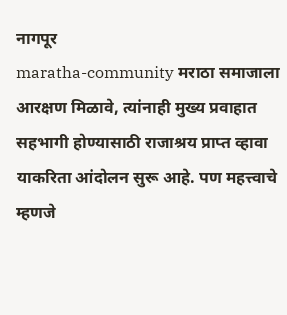नागपूर
maratha-community मराठा समाजाला आरक्षण मिळावे, त्यांनाही मुख्य प्रवाहात सहभागी होण्यासाठी राजाश्रय प्राप्त व्हावा याकरिता आंदोलन सुरू आहे. पण महत्त्वाचे म्हणजे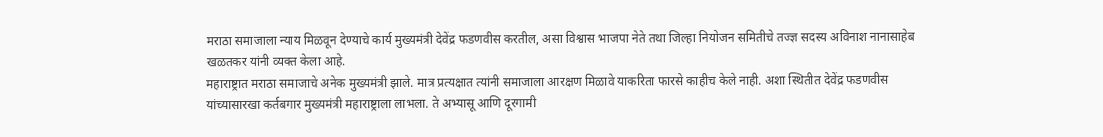मराठा समाजाला न्याय मिळवून देण्याचे कार्य मुख्यमंत्री देवेंद्र फडणवीस करतील, असा विश्वास भाजपा नेते तथा जिल्हा नियोजन समितीचे तज्ज्ञ सदस्य अविनाश नानासाहेब खळतकर यांनी व्यक्त केला आहे.
महाराष्ट्रात मराठा समाजाचे अनेक मुख्यमंत्री झाले. मात्र प्रत्यक्षात त्यांनी समाजाला आरक्षण मिळावे याकरिता फारसे काहीच केले नाही. अशा स्थितीत देवेंद्र फडणवीस यांच्यासारखा कर्तबगार मुख्यमंत्री महाराष्ट्राला लाभला. ते अभ्यासू आणि दूरगामी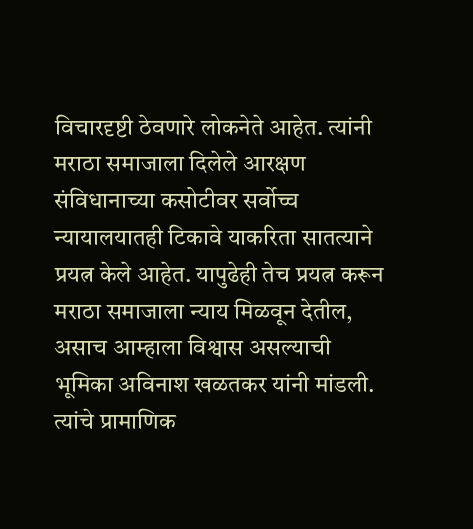विचारदृष्टी ठेवणारे लोकनेते आहेत. त्यांनी मराठा समाजाला दिलेले आरक्षण संविधानाच्या कसोटीवर सर्वोच्च न्यायालयातही टिकावे याकरिता सातत्याने प्रयत्न केले आहेत. यापुढेही तेच प्रयत्न करून मराठा समाजाला न्याय मिळवून देतील, असाच आम्हाला विश्वास असल्याची भूमिका अविनाश खळतकर यांनी मांडली.
त्यांचे प्रामाणिक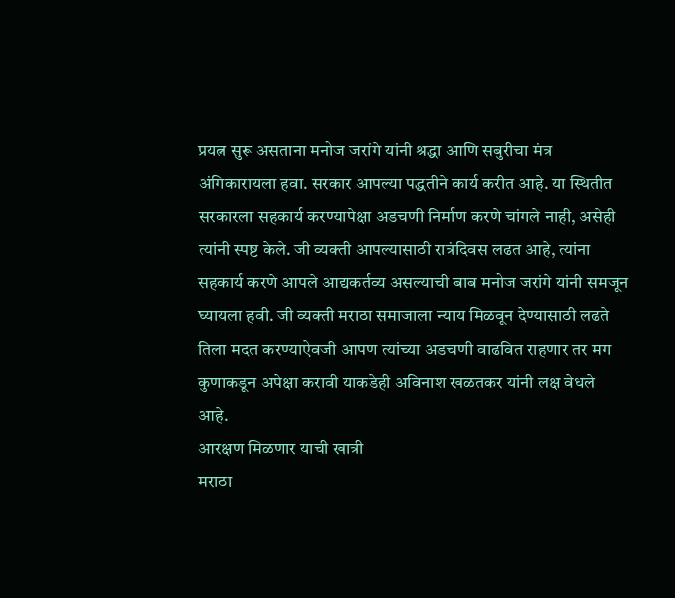प्रयत्न सुरू असताना मनोज जरांगे यांनी श्रद्धा आणि सबुरीचा मंत्र अंगिकारायला हवा. सरकार आपल्या पद्धतीने कार्य करीत आहे. या स्थितीत सरकारला सहकार्य करण्यापेक्षा अडचणी निर्माण करणे चांगले नाही, असेही त्यांनी स्पष्ट केले. जी व्यक्ती आपल्यासाठी रात्रंदिवस लढत आहे, त्यांना सहकार्य करणे आपले आद्यकर्तव्य असल्याची बाब मनोज जरांगे यांनी समजून घ्यायला हवी. जी व्यक्ती मराठा समाजाला न्याय मिळवून देण्यासाठी लढते तिला मदत करण्याऐवजी आपण त्यांच्या अडचणी वाढवित राहणार तर मग कुणाकडून अपेक्षा करावी याकडेही अविनाश खळतकर यांनी लक्ष वेधले आहे.
आरक्षण मिळणार याची खात्री
मराठा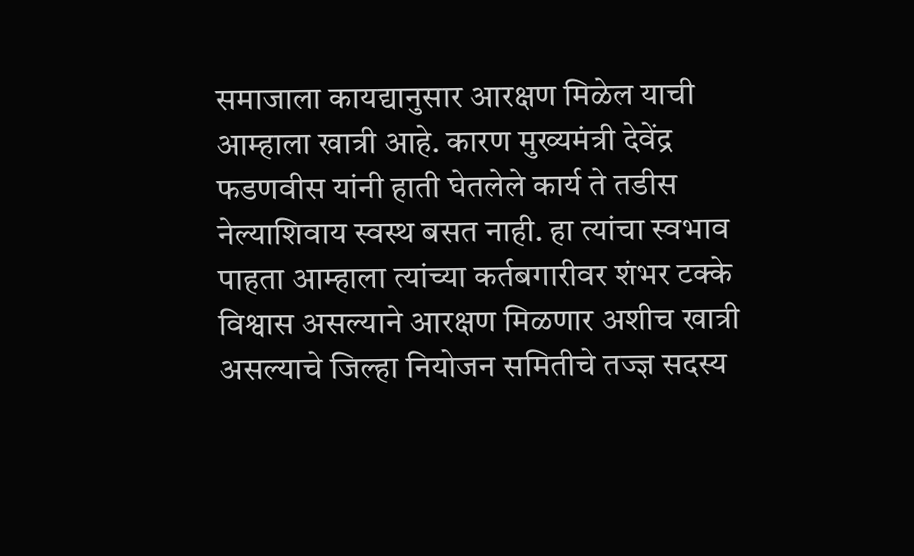समाजाला कायद्यानुसार आरक्षण मिळेल याची आम्हाला खात्री आहे. कारण मुख्यमंत्री देवेंद्र फडणवीस यांनी हाती घेतलेले कार्य ते तडीस नेल्याशिवाय स्वस्थ बसत नाही. हा त्यांचा स्वभाव पाहता आम्हाला त्यांच्या कर्तबगारीवर शंभर टक्के विश्वास असल्याने आरक्षण मिळणार अशीच खात्री असल्याचे जिल्हा नियोजन समितीचे तज्ज्ञ सदस्य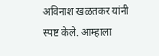अविनाश खळतकर यांनी स्पष्ट केले. आम्हाला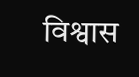विश्वास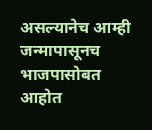असल्यानेच आम्ही जन्मापासूनच भाजपासोबत आहोत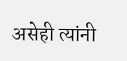असेही त्यांनी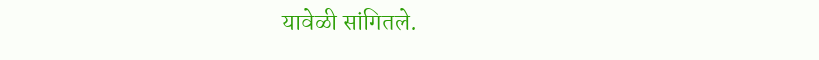यावेळी सांगितले.